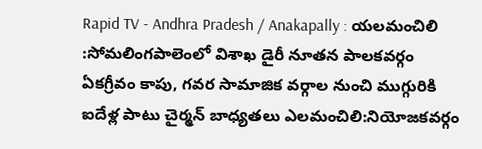Rapid TV - Andhra Pradesh / Anakapally : యలమంచిలి :సోమలింగపాలెంలో విశాఖ డైరీ నూతన పాలకవర్గం ఏకగ్రీవం కాపు, గవర సామాజిక వర్గాల నుంచి ముగ్గురికి ఐదేళ్ల పాటు చైర్మన్ బాధ్యతలు ఎలమంచిలి:నియోజకవర్గం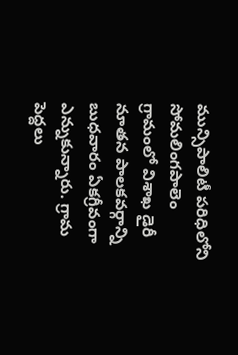మున్సిపాలిటీ పరిధిలోని సోమలింగపాలెం గ్రామంలో విశాఖ డైరీ నూతన పాలకవర్గాన్ని బుధవారం ఏకగ్రీవంగా ఎన్నుకున్నారు. గ్రామ పెద్దలు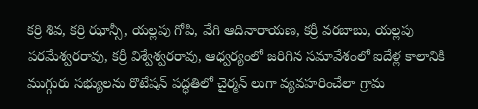కర్రి శివ, కర్రి ఝాన్సీ, యల్లపు గోపి, వేగి ఆదినారాయణ, కర్రీ వరబాబు, యల్లపు పరమేశ్వరరావు, కర్రీ విశ్వేశ్వరరావు, ఆధ్వర్యంలో జరిగిన సమావేశంలో ఐదేళ్ల కాలానికి ముగ్గురు సభ్యులను రొటేషన్ పద్ధతిలో చైర్మన్ లుగా వ్యవహరించేలా గ్రామ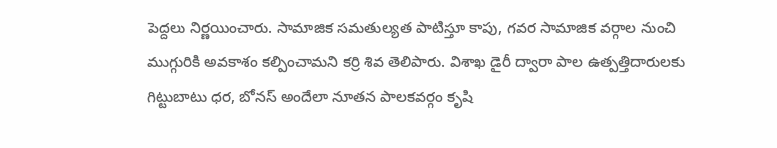పెద్దలు నిర్ణయించారు. సామాజిక సమతుల్యత పాటిస్తూ కాపు, గవర సామాజిక వర్గాల నుంచి ముగ్గురికి అవకాశం కల్పించామని కర్రి శివ తెలిపారు. విశాఖ డైరీ ద్వారా పాల ఉత్పత్తిదారులకు గిట్టుబాటు ధర, బోనస్ అందేలా నూతన పాలకవర్గం కృషి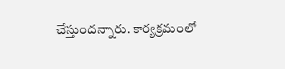చేస్తుందన్నారు. కార్యక్రమంలో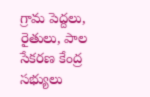గ్రామ పెద్దలు, రైతులు, పాల సేకరణ కేంద్ర సభ్యులు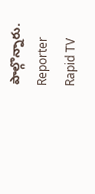పాల్గొన్నారు.
Reporter
Rapid TV